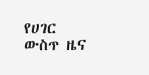የሀገር ውስጥ ዜና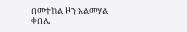በመተከል ዞን አልመሃል ቀበሌ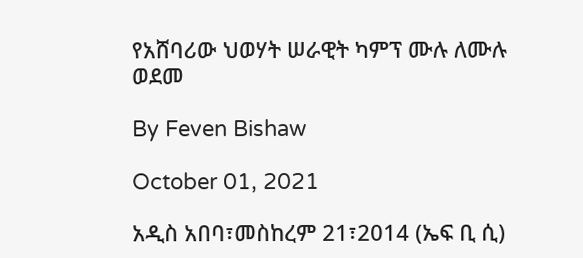የአሸባሪው ህወሃት ሠራዊት ካምፕ ሙሉ ለሙሉ ወደመ

By Feven Bishaw

October 01, 2021

አዲስ አበባ፣መስከረም 21፣2014 (ኤፍ ቢ ሲ)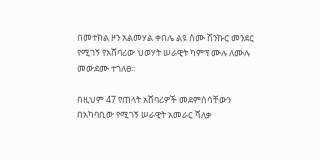በመተከል ዞን አልመሃል ቀበሌ ልዩ ስሙ ሽንኩር መንደር የሚገኝ የአሸባሪው ህወሃት ሠራዊት ካምፕ ሙሉ ለሙሉ መውደሙ ተገለፀ፡፡

በዚህም 47 የጠላት አሸባሪዎች መደምሰሳቸውን በአካባቢው የሚገኝ ሠራዊት አመራር ሻለቃ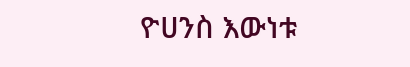ዮሀንስ እውነቱ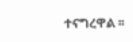ተናግረዋል ፡፡